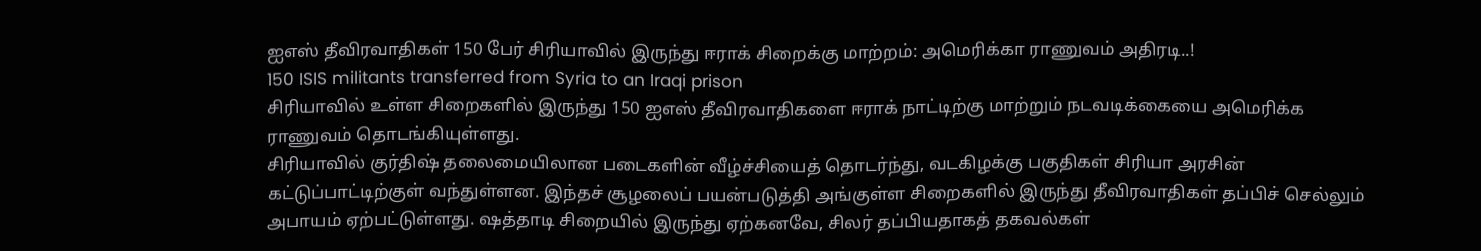ஐஎஸ் தீவிரவாதிகள் 150 பேர் சிரியாவில் இருந்து ஈராக் சிறைக்கு மாற்றம்: அமெரிக்கா ராணுவம் அதிரடி..!
150 ISIS militants transferred from Syria to an Iraqi prison
சிரியாவில் உள்ள சிறைகளில் இருந்து 150 ஐஎஸ் தீவிரவாதிகளை ஈராக் நாட்டிற்கு மாற்றும் நடவடிக்கையை அமெரிக்க ராணுவம் தொடங்கியுள்ளது.
சிரியாவில் குர்திஷ் தலைமையிலான படைகளின் வீழ்ச்சியைத் தொடர்ந்து, வடகிழக்கு பகுதிகள் சிரியா அரசின் கட்டுப்பாட்டிற்குள் வந்துள்ளன. இந்தச் சூழலைப் பயன்படுத்தி அங்குள்ள சிறைகளில் இருந்து தீவிரவாதிகள் தப்பிச் செல்லும் அபாயம் ஏற்பட்டுள்ளது. ஷத்தாடி சிறையில் இருந்து ஏற்கனவே, சிலர் தப்பியதாகத் தகவல்கள்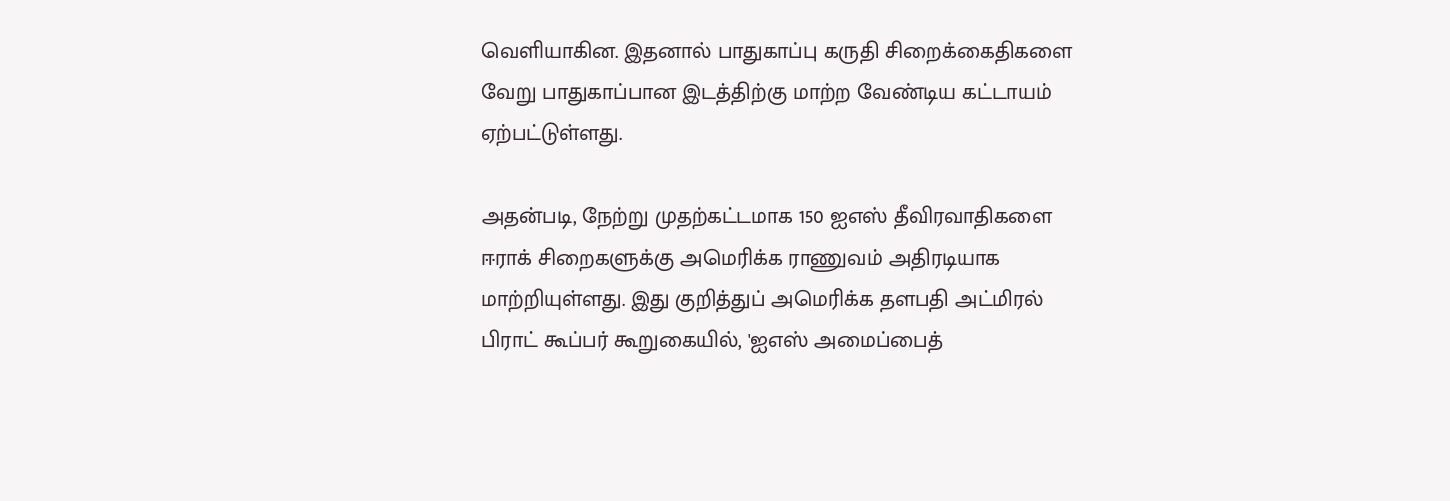வெளியாகின. இதனால் பாதுகாப்பு கருதி சிறைக்கைதிகளை வேறு பாதுகாப்பான இடத்திற்கு மாற்ற வேண்டிய கட்டாயம் ஏற்பட்டுள்ளது.

அதன்படி, நேற்று முதற்கட்டமாக 150 ஐஎஸ் தீவிரவாதிகளை ஈராக் சிறைகளுக்கு அமெரிக்க ராணுவம் அதிரடியாக மாற்றியுள்ளது. இது குறித்துப் அமெரிக்க தளபதி அட்மிரல் பிராட் கூப்பர் கூறுகையில், 'ஐஎஸ் அமைப்பைத்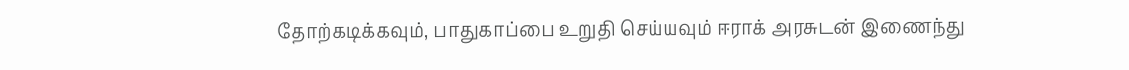தோற்கடிக்கவும், பாதுகாப்பை உறுதி செய்யவும் ஈராக் அரசுடன் இணைந்து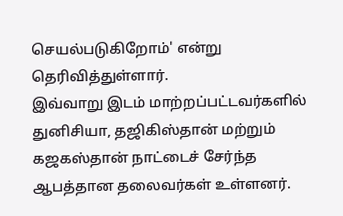செயல்படுகிறோம்' என்று தெரிவித்துள்ளார்.
இவ்வாறு இடம் மாற்றப்பட்டவர்களில் துனிசியா, தஜிகிஸ்தான் மற்றும் கஜகஸ்தான் நாட்டைச் சேர்ந்த ஆபத்தான தலைவர்கள் உள்ளனர்.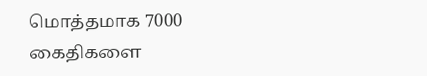மொத்தமாக 7000 கைதிகளை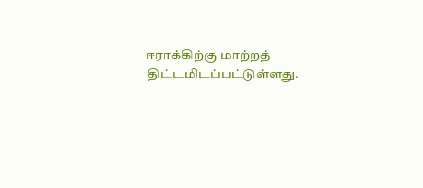ஈராக்கிற்கு மாற்றத் திட்டமிடப்பட்டுள்ளது.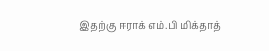இதற்கு ஈராக் எம்.பி மிக்தாத்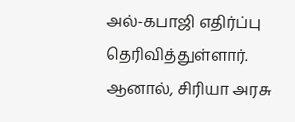அல்-கபாஜி எதிர்ப்பு தெரிவித்துள்ளார். ஆனால், சிரியா அரசு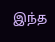இந்த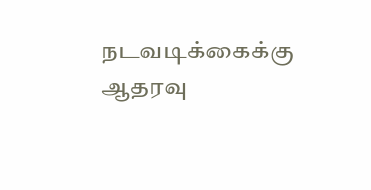நடவடிக்கைக்கு ஆதரவு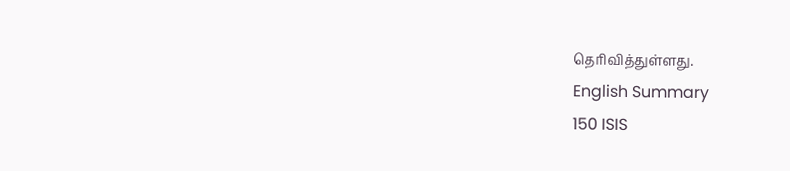தெரிவித்துள்ளது.
English Summary
150 ISIS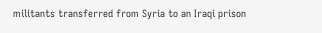militants transferred from Syria to an Iraqi prison